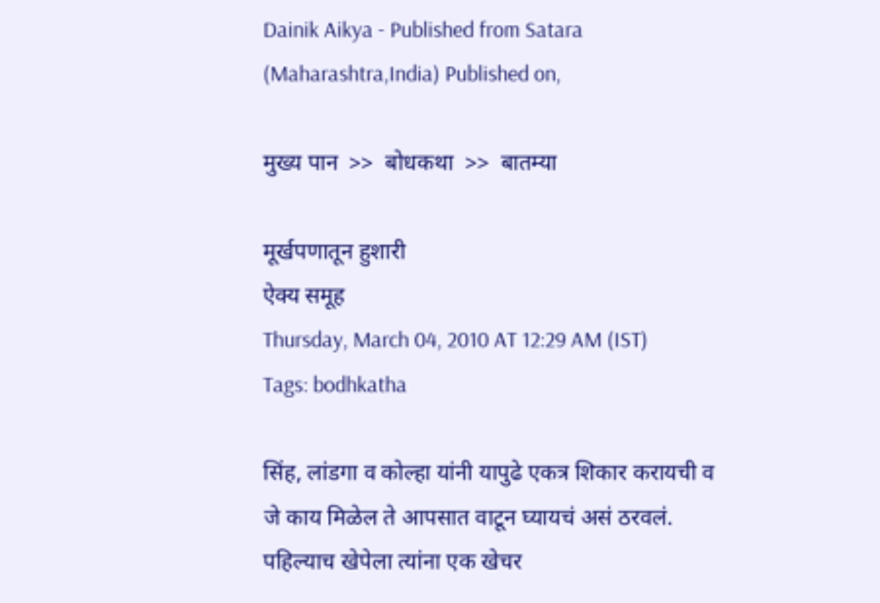Dainik Aikya - Published from Satara (Maharashtra,India) Published on,

मुख्य पान  >>  बोधकथा  >>  बातम्या

मूर्खपणातून हुशारी
ऐक्य समूह
Thursday, March 04, 2010 AT 12:29 AM (IST)
Tags: bodhkatha

सिंह, लांडगा व कोल्हा यांनी यापुढे एकत्र शिकार करायची व जे काय मिळेल ते आपसात वाटून घ्यायचं असं ठरवलं. पहिल्याच खेपेला त्यांना एक खेचर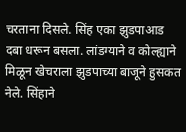चरताना दिसले. सिंह एका झुडपाआड दबा धरून बसला. लांडग्याने व कोल्ह्याने मिळून खेचराला झुडपाच्या बाजूने हुसकत नेले. सिंहाने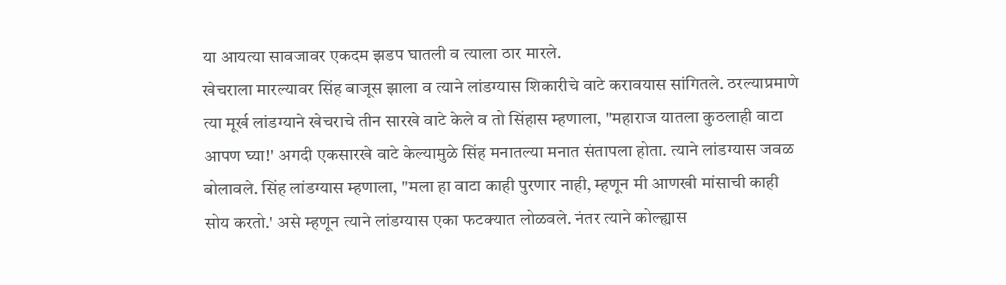या आयत्या सावजावर एकदम झडप घातली व त्याला ठार मारले.
खेचराला मारल्यावर सिंह बाजूस झाला व त्याने लांडग्यास शिकारीचे वाटे करावयास सांगितले. ठरल्याप्रमाणे त्या मूर्ख लांडग्याने खेचराचे तीन सारखे वाटे केले व तो सिंहास म्हणाला, "महाराज यातला कुठलाही वाटा आपण घ्या!' अगदी एकसारखे वाटे केल्यामुळे सिंह मनातल्या मनात संतापला होता. त्याने लांडग्यास जवळ बोलावले. सिंह लांडग्यास म्हणाला, "मला हा वाटा काही पुरणार नाही, म्हणून मी आणखी मांसाची काही सोय करतो.' असे म्हणून त्याने लांडग्यास एका फटक्यात लोळवले. नंतर त्याने कोल्ह्यास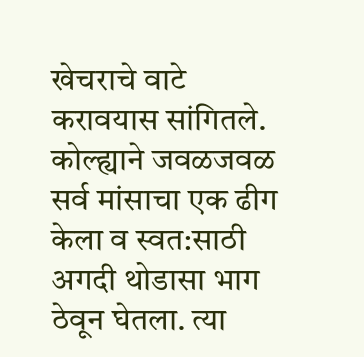खेचराचे वाटे करावयास सांगितले. कोल्ह्याने जवळजवळ सर्व मांसाचा एक ढीग केला व स्वत:साठी अगदी थोडासा भाग ठेवून घेतला. त्या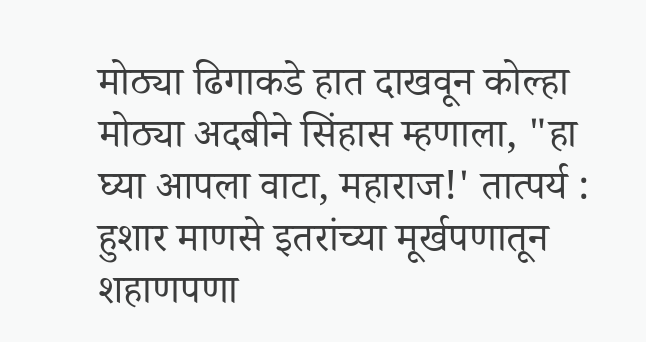मोठ्या ढिगाकडे हात दाखवून कोल्हा मोठ्या अदबीने सिंहास म्हणाला, "हा घ्या आपला वाटा, महाराज!' तात्पर्य : हुशार माणसे इतरांच्या मूर्खपणातून शहाणपणा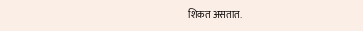शिकत असतात.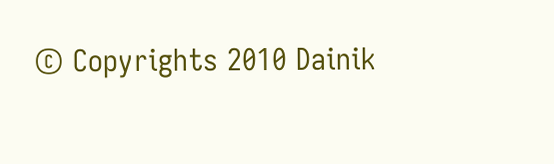© Copyrights 2010 Dainik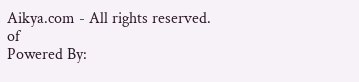Aikya.com - All rights reserved.
of
Powered By: